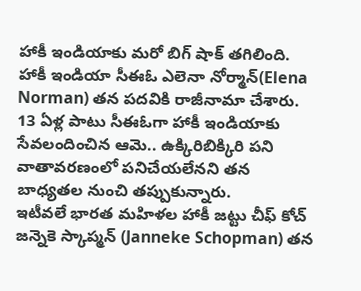హాకీ ఇండియాకు మరో బిగ్ షాక్ తగిలింది. హాకీ ఇండియా సీఈఓ ఎలెనా నోర్మాన్(Elena Norman) తన పదవికి రాజీనామా చేశారు. 13 ఏళ్ల పాటు సీఈఓగా హాకీ ఇండియాకు సేవలందించిన ఆమె.. ఉక్కిరిబిక్కిరి పని వాతావరణంలో పనిచేయలేనని తన బాధ్యతల నుంచి తప్పుకున్నారు.
ఇటీవలే భారత మహిళల హాకీ జట్టు చీఫ్ కోచ్ జన్నెకె స్కాప్మన్ (Janneke Schopman) తన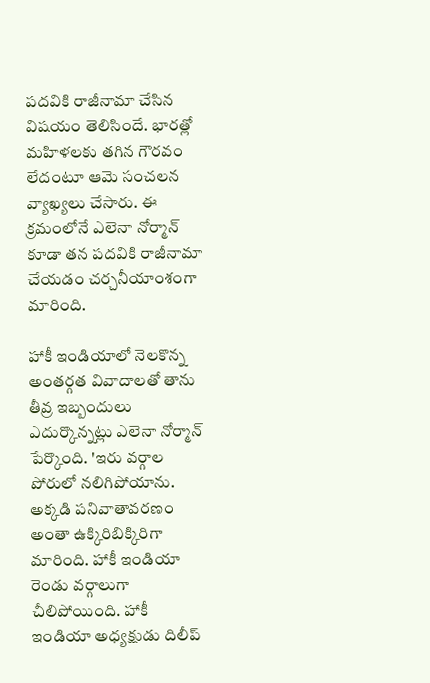పదవికి రాజీనామా చేసిన విషయం తెలిసిందే. భారత్లో మహిళలకు తగిన గౌరవం లేదంటూ ఆమె సంచలన వ్యాఖ్యలు చేసారు. ఈ క్రమంలోనే ఎలెనా నోర్మాన్ కూడా తన పదవికి రాజీనామా చేయడం చర్చనీయాంశంగా మారింది.

హాకీ ఇండియాలో నెలకొన్న అంతర్గత వివాదాలతో తాను తీవ్ర ఇబ్బందులు ఎదుర్కొన్నట్లు ఎలెనా నోర్మాన్ పేర్కొంది. 'ఇరు వర్గాల పోరులో నలిగిపోయాను. అక్కడి పనివాతావరణం అంతా ఉక్కిరిబిక్కిరిగా మారింది. హాకీ ఇండియా రెండు వర్గాలుగా చీలిపోయింది. హాకీ ఇండియా అధ్యక్షుడు దిలీప్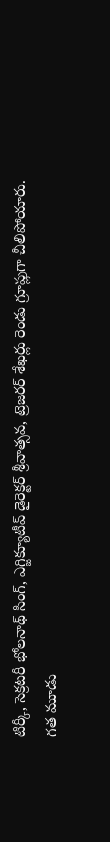టిర్కీ, సెక్రటరీ భోలనాథ్ సింగ్, ఎగ్జిక్యూటీవ్ డైరెక్టర్ శ్రీవాత్సవ, ట్రెజరర్ శేఖర్లు రెండు గ్రూప్లుగా చీలిపోయారు.
గత మూడు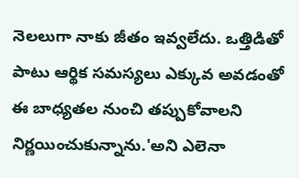నెలలుగా నాకు జీతం ఇవ్వలేదు. ఒత్తిడితో పాటు ఆర్థిక సమస్యలు ఎక్కువ అవడంతో ఈ బాధ్యతల నుంచి తప్పుకోవాలని నిర్ణయించుకున్నాను.'అని ఎలెనా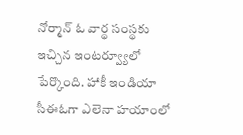నోర్మాన్ ఓ వార్థ సంస్థకు ఇచ్చిన ఇంటర్వ్యూలో పేర్కొంది. హాకీ ఇండియా సీఈఓగా ఎలెనా హయాంలో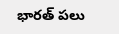భారత్ పలు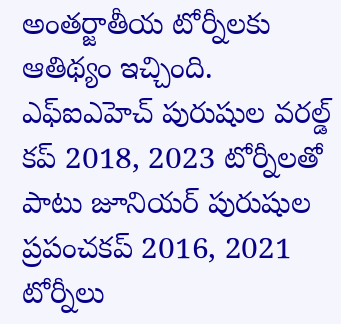అంతర్జాతీయ టోర్నీలకు ఆతిథ్యం ఇచ్చింది.
ఎఫ్ఐఎహెచ్ పురుషుల వరల్డ్ కప్ 2018, 2023 టోర్నీలతో పాటు జూనియర్ పురుషుల ప్రపంచకప్ 2016, 2021 టోర్నీలు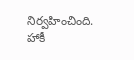నిర్వహించింది. హాకీ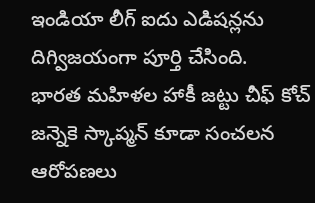ఇండియా లీగ్ ఐదు ఎడిషన్లను దిగ్విజయంగా పూర్తి చేసింది.
భారత మహిళల హాకీ జట్టు చీఫ్ కోచ్ జన్నెకె స్కాప్మన్ కూడా సంచలన ఆరోపణలు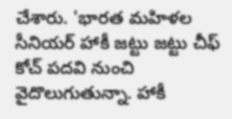చేశారు. 'భారత మహిళల సీనియర్ హాకీ జట్టు జట్టు చీఫ్ కోచ్ పదవి నుంచి వైదొలుగుతున్నా. హాకీ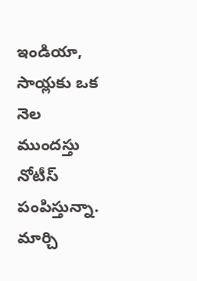ఇండియా, సాయ్లకు ఒక నెల ముందస్తు నోటీస్ పంపిస్తున్నా. మార్చి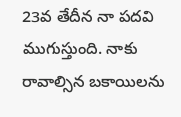23వ తేదీన నా పదవి ముగుస్తుంది. నాకు రావాల్సిన బకాయిలను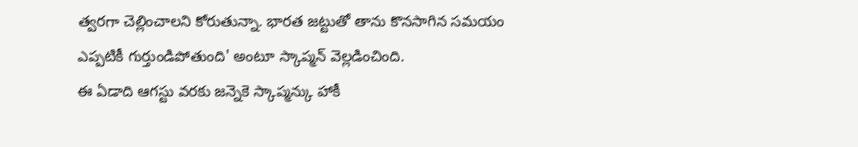త్వరగా చెల్లించాలని కోరుతున్నా. భారత జట్టుతో తాను కొనసాగిన సమయం ఎప్పటికీ గుర్తుండిపోతుంది' అంటూ స్కాప్మన్ వెల్లడించింది.
ఈ ఏడాది ఆగస్టు వరకు జన్నెకె స్కాప్మన్కు హాకీ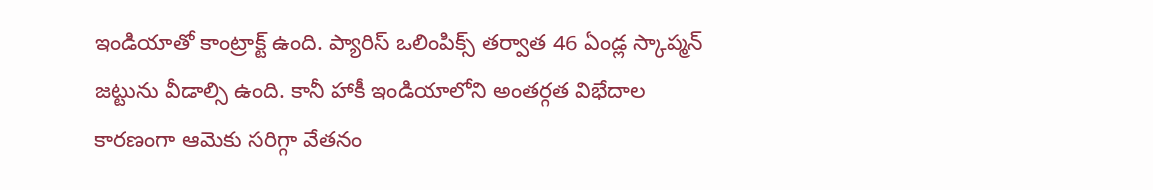ఇండియాతో కాంట్రాక్ట్ ఉంది. ప్యారిస్ ఒలింపిక్స్ తర్వాత 46 ఏండ్ల స్కాప్మన్ జట్టును వీడాల్సి ఉంది. కానీ హాకీ ఇండియాలోని అంతర్గత విభేదాల కారణంగా ఆమెకు సరిగ్గా వేతనం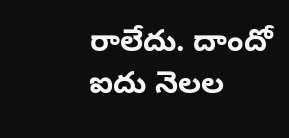రాలేదు. దాందో ఐదు నెలల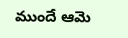ముందే ఆమె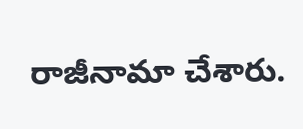రాజీనామా చేశారు.